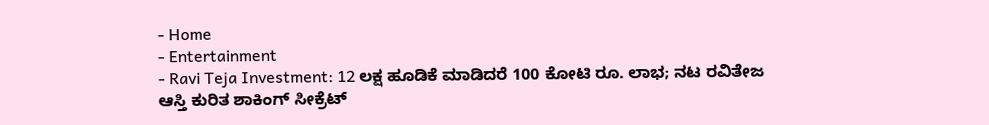- Home
- Entertainment
- Ravi Teja Investment: 12 ಲಕ್ಷ ಹೂಡಿಕೆ ಮಾಡಿದರೆ 100 ಕೋಟಿ ರೂ. ಲಾಭ; ನಟ ರವಿತೇಜ ಆಸ್ತಿ ಕುರಿತ ಶಾಕಿಂಗ್ ಸೀಕ್ರೆಟ್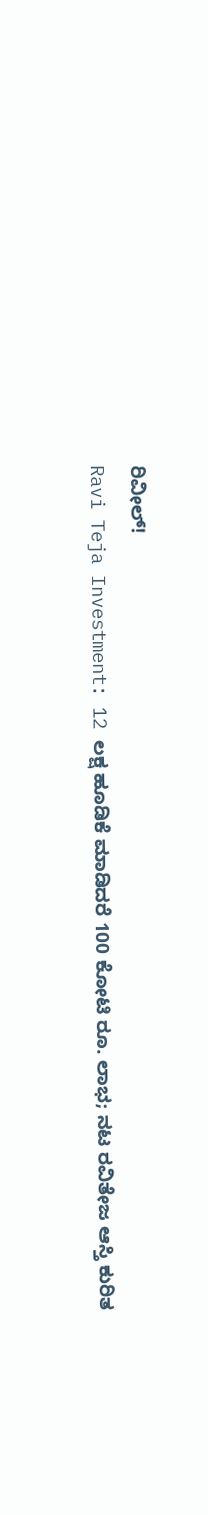ರಿವೀಲ್!
Ravi Teja Investment: 12 ಲಕ್ಷ ಹೂಡಿಕೆ ಮಾಡಿದರೆ 100 ಕೋಟಿ ರೂ. ಲಾಭ; ನಟ ರವಿತೇಜ ಆಸ್ತಿ ಕುರಿತ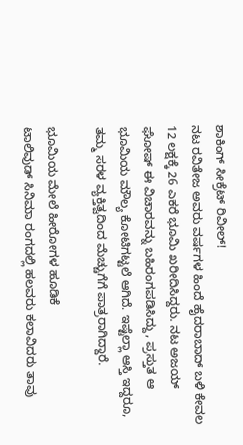ಶಾಕಿಂಗ್ ಸೀಕ್ರೆಟ್ ರಿವೀಲ್!
ನಟ ರವಿತೇಜ ಅವರು ವರ್ಷಗಳ ಹಿಂದೆ ಹೈದರಾಬಾದ್ ಬಳಿ ಕೇವಲ 12 ಲಕ್ಷಕ್ಕೆ 26 ಎಕರೆ ಭೂಮಿ ಖರೀದಿಸಿದ್ದರು. ನಟ ಅಜಯ್ ಘೋಷ್ ಈ ವಿಚಾರವನ್ನು ಬಹಿರಂಗಪಡಿಸಿದ್ದು, ಪ್ರಸ್ತುತ ಆ ಭೂಮಿಯ ಮೌಲ್ಯ ಕೋಟಿಗಟ್ಟಲೆ ಆಗಿದೆ. ಇಷ್ಟೆಲ್ಲಾ ಆಸ್ತಿ ಇದ್ದರೂ, ತಮ್ಮ ಸರಳ ವ್ಯಕ್ತಿತ್ವದಿಂದ ಮೆಚ್ಚುಗೆಗೆ ಪಾತ್ರರಾಗಿದ್ದಾರೆ.

ಭೂಮಿಯ ಮೇಲೆ ಹೀರೋಗಳ ಹೂಡಿಕೆ
ಟಾಲಿವುಡ್ ಸಿನಿಮಾ ರಂಗದಲ್ಲಿ ಹಲವರು ಕಲಾವಿದರು ತಾವು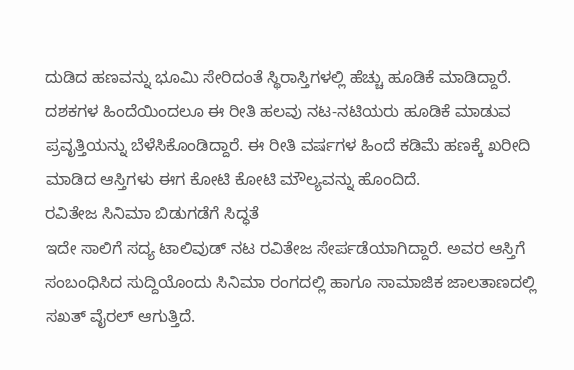ದುಡಿದ ಹಣವನ್ನು ಭೂಮಿ ಸೇರಿದಂತೆ ಸ್ಥಿರಾಸ್ತಿಗಳಲ್ಲಿ ಹೆಚ್ಚು ಹೂಡಿಕೆ ಮಾಡಿದ್ದಾರೆ. ದಶಕಗಳ ಹಿಂದೆಯಿಂದಲೂ ಈ ರೀತಿ ಹಲವು ನಟ-ನಟಿಯರು ಹೂಡಿಕೆ ಮಾಡುವ ಪ್ರವೃತ್ತಿಯನ್ನು ಬೆಳೆಸಿಕೊಂಡಿದ್ದಾರೆ. ಈ ರೀತಿ ವರ್ಷಗಳ ಹಿಂದೆ ಕಡಿಮೆ ಹಣಕ್ಕೆ ಖರೀದಿ ಮಾಡಿದ ಆಸ್ತಿಗಳು ಈಗ ಕೋಟಿ ಕೋಟಿ ಮೌಲ್ಯವನ್ನು ಹೊಂದಿದೆ.
ರವಿತೇಜ ಸಿನಿಮಾ ಬಿಡುಗಡೆಗೆ ಸಿದ್ಧತೆ
ಇದೇ ಸಾಲಿಗೆ ಸದ್ಯ ಟಾಲಿವುಡ್ ನಟ ರವಿತೇಜ ಸೇರ್ಪಡೆಯಾಗಿದ್ದಾರೆ. ಅವರ ಆಸ್ತಿಗೆ ಸಂಬಂಧಿಸಿದ ಸುದ್ದಿಯೊಂದು ಸಿನಿಮಾ ರಂಗದಲ್ಲಿ ಹಾಗೂ ಸಾಮಾಜಿಕ ಜಾಲತಾಣದಲ್ಲಿ ಸಖತ್ ವೈರಲ್ ಆಗುತ್ತಿದೆ.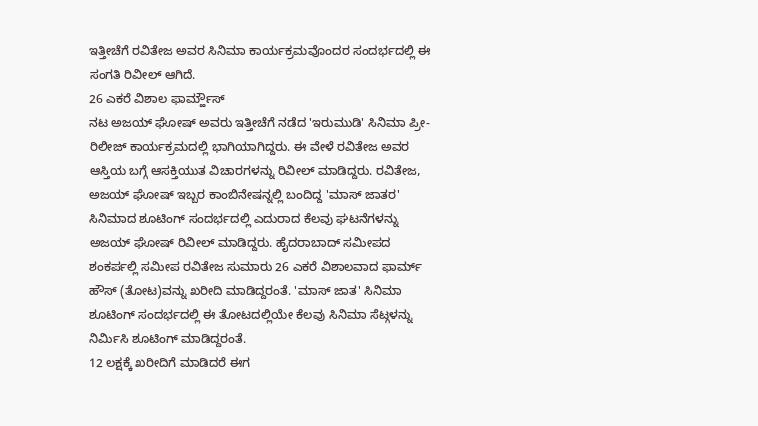ಇತ್ತೀಚೆಗೆ ರವಿತೇಜ ಅವರ ಸಿನಿಮಾ ಕಾರ್ಯಕ್ರಮವೊಂದರ ಸಂದರ್ಭದಲ್ಲಿ ಈ ಸಂಗತಿ ರಿವೀಲ್ ಆಗಿದೆ.
26 ಎಕರೆ ವಿಶಾಲ ಫಾರ್ಮ್ಹೌಸ್
ನಟ ಅಜಯ್ ಘೋಷ್ ಅವರು ಇತ್ತೀಚೆಗೆ ನಡೆದ 'ಇರುಮುಡಿ' ಸಿನಿಮಾ ಪ್ರೀ-ರಿಲೀಜ್ ಕಾರ್ಯಕ್ರಮದಲ್ಲಿ ಭಾಗಿಯಾಗಿದ್ದರು. ಈ ವೇಳೆ ರವಿತೇಜ ಅವರ ಆಸ್ತಿಯ ಬಗ್ಗೆ ಆಸಕ್ತಿಯುತ ವಿಚಾರಗಳನ್ನು ರಿವೀಲ್ ಮಾಡಿದ್ದರು. ರವಿತೇಜ, ಅಜಯ್ ಘೋಷ್ ಇಬ್ಬರ ಕಾಂಬಿನೇಷನ್ನಲ್ಲಿ ಬಂದಿದ್ದ 'ಮಾಸ್ ಜಾತರ' ಸಿನಿಮಾದ ಶೂಟಿಂಗ್ ಸಂದರ್ಭದಲ್ಲಿ ಎದುರಾದ ಕೆಲವು ಘಟನೆಗಳನ್ನು ಅಜಯ್ ಘೋಷ್ ರಿವೀಲ್ ಮಾಡಿದ್ದರು. ಹೈದರಾಬಾದ್ ಸಮೀಪದ ಶಂಕರ್ಪಲ್ಲಿ ಸಮೀಪ ರವಿತೇಜ ಸುಮಾರು 26 ಎಕರೆ ವಿಶಾಲವಾದ ಫಾರ್ಮ್ ಹೌಸ್ (ತೋಟ)ವನ್ನು ಖರೀದಿ ಮಾಡಿದ್ದರಂತೆ. 'ಮಾಸ್ ಜಾತ' ಸಿನಿಮಾ ಶೂಟಿಂಗ್ ಸಂದರ್ಭದಲ್ಲಿ ಈ ತೋಟದಲ್ಲಿಯೇ ಕೆಲವು ಸಿನಿಮಾ ಸೆಟ್ಗಳನ್ನು ನಿರ್ಮಿಸಿ ಶೂಟಿಂಗ್ ಮಾಡಿದ್ದರಂತೆ.
12 ಲಕ್ಷಕ್ಕೆ ಖರೀದಿಗೆ ಮಾಡಿದರೆ ಈಗ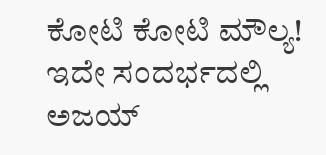ಕೋಟಿ ಕೋಟಿ ಮೌಲ್ಯ!
ಇದೇ ಸಂದರ್ಭದಲ್ಲಿ ಅಜಯ್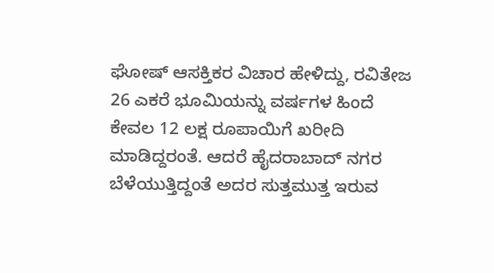ಘೋಷ್ ಆಸಕ್ತಿಕರ ವಿಚಾರ ಹೇಳಿದ್ದು, ರವಿತೇಜ 26 ಎಕರೆ ಭೂಮಿಯನ್ನು ವರ್ಷಗಳ ಹಿಂದೆ ಕೇವಲ 12 ಲಕ್ಷ ರೂಪಾಯಿಗೆ ಖರೀದಿ ಮಾಡಿದ್ದರಂತೆ. ಆದರೆ ಹೈದರಾಬಾದ್ ನಗರ ಬೆಳೆಯುತ್ತಿದ್ದಂತೆ ಅದರ ಸುತ್ತಮುತ್ತ ಇರುವ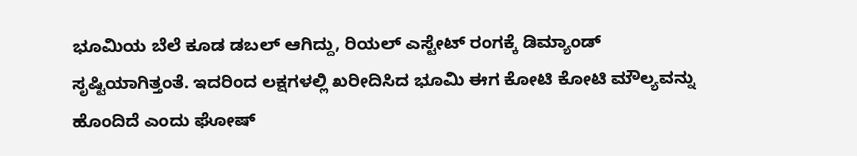ಭೂಮಿಯ ಬೆಲೆ ಕೂಡ ಡಬಲ್ ಆಗಿದ್ದು, ರಿಯಲ್ ಎಸ್ಟೇಟ್ ರಂಗಕ್ಕೆ ಡಿಮ್ಯಾಂಡ್ ಸೃಷ್ಟಿಯಾಗಿತ್ತಂತೆ. ಇದರಿಂದ ಲಕ್ಷಗಳಲ್ಲಿ ಖರೀದಿಸಿದ ಭೂಮಿ ಈಗ ಕೋಟಿ ಕೋಟಿ ಮೌಲ್ಯವನ್ನು ಹೊಂದಿದೆ ಎಂದು ಘೋಷ್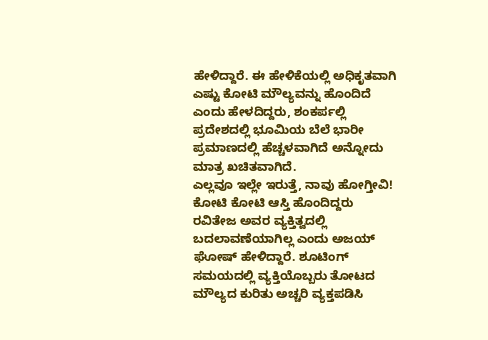ಹೇಳಿದ್ದಾರೆ. ಈ ಹೇಳಿಕೆಯಲ್ಲಿ ಅಧಿಕೃತವಾಗಿ ಎಷ್ಟು ಕೋಟಿ ಮೌಲ್ಯವನ್ನು ಹೊಂದಿದೆ ಎಂದು ಹೇಳದಿದ್ದರು, ಶಂಕರ್ಪಲ್ಲಿ ಪ್ರದೇಶದಲ್ಲಿ ಭೂಮಿಯ ಬೆಲೆ ಭಾರೀ ಪ್ರಮಾಣದಲ್ಲಿ ಹೆಚ್ಚಳವಾಗಿದೆ ಅನ್ನೋದು ಮಾತ್ರ ಖಚಿತವಾಗಿದೆ.
ಎಲ್ಲವೂ ಇಲ್ಲೇ ಇರುತ್ತೆ, ನಾವು ಹೋಗ್ತೀವಿ!
ಕೋಟಿ ಕೋಟಿ ಆಸ್ತಿ ಹೊಂದಿದ್ದರು ರವಿತೇಜ ಅವರ ವ್ಯಕ್ತಿತ್ವದಲ್ಲಿ ಬದಲಾವಣೆಯಾಗಿಲ್ಲ ಎಂದು ಅಜಯ್ ಘೋಷ್ ಹೇಳಿದ್ದಾರೆ. ಶೂಟಿಂಗ್ ಸಮಯದಲ್ಲಿ ವ್ಯಕ್ತಿಯೊಬ್ಬರು ತೋಟದ ಮೌಲ್ಯದ ಕುರಿತು ಅಚ್ಚರಿ ವ್ಯಕ್ತಪಡಿಸಿ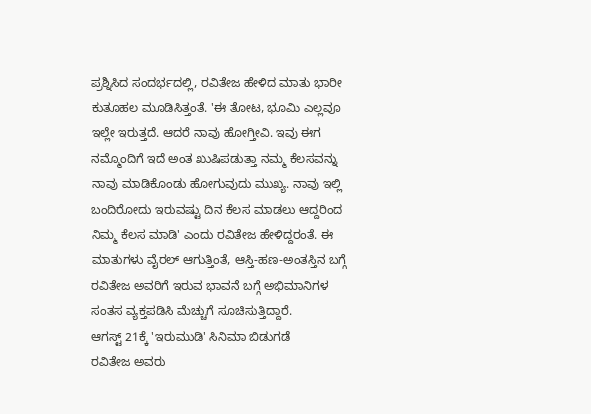ಪ್ರಶ್ನಿಸಿದ ಸಂದರ್ಭದಲ್ಲಿ, ರವಿತೇಜ ಹೇಳಿದ ಮಾತು ಭಾರೀ ಕುತೂಹಲ ಮೂಡಿಸಿತ್ತಂತೆ. 'ಈ ತೋಟ, ಭೂಮಿ ಎಲ್ಲವೂ ಇಲ್ಲೇ ಇರುತ್ತದೆ. ಆದರೆ ನಾವು ಹೋಗ್ತೀವಿ. ಇವು ಈಗ ನಮ್ಮೊಂದಿಗೆ ಇದೆ ಅಂತ ಖುಷಿಪಡುತ್ತಾ ನಮ್ಮ ಕೆಲಸವನ್ನು ನಾವು ಮಾಡಿಕೊಂಡು ಹೋಗುವುದು ಮುಖ್ಯ. ನಾವು ಇಲ್ಲಿ ಬಂದಿರೋದು ಇರುವಷ್ಟು ದಿನ ಕೆಲಸ ಮಾಡಲು ಆದ್ದರಿಂದ ನಿಮ್ಮ ಕೆಲಸ ಮಾಡಿ' ಎಂದು ರವಿತೇಜ ಹೇಳಿದ್ದರಂತೆ. ಈ ಮಾತುಗಳು ವೈರಲ್ ಆಗುತ್ತಿಂತೆ, ಆಸ್ತಿ-ಹಣ-ಅಂತಸ್ತಿನ ಬಗ್ಗೆ ರವಿತೇಜ ಅವರಿಗೆ ಇರುವ ಭಾವನೆ ಬಗ್ಗೆ ಅಭಿಮಾನಿಗಳ ಸಂತಸ ವ್ಯಕ್ತಪಡಿಸಿ ಮೆಚ್ಚುಗೆ ಸೂಚಿಸುತ್ತಿದ್ದಾರೆ.
ಆಗಸ್ಟ್ 21ಕ್ಕೆ 'ಇರುಮುಡಿ' ಸಿನಿಮಾ ಬಿಡುಗಡೆ
ರವಿತೇಜ ಅವರು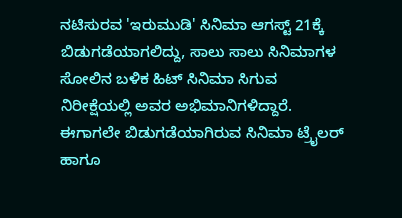ನಟಿಸುರವ 'ಇರುಮುಡಿ' ಸಿನಿಮಾ ಆಗಸ್ಟ್ 21ಕ್ಕೆ ಬಿಡುಗಡೆಯಾಗಲಿದ್ದು, ಸಾಲು ಸಾಲು ಸಿನಿಮಾಗಳ ಸೋಲಿನ ಬಳಿಕ ಹಿಟ್ ಸಿನಿಮಾ ಸಿಗುವ ನಿರೀಕ್ಷೆಯಲ್ಲಿ ಅವರ ಅಭಿಮಾನಿಗಳಿದ್ದಾರೆ. ಈಗಾಗಲೇ ಬಿಡುಗಡೆಯಾಗಿರುವ ಸಿನಿಮಾ ಟ್ರೈಲರ್ ಹಾಗೂ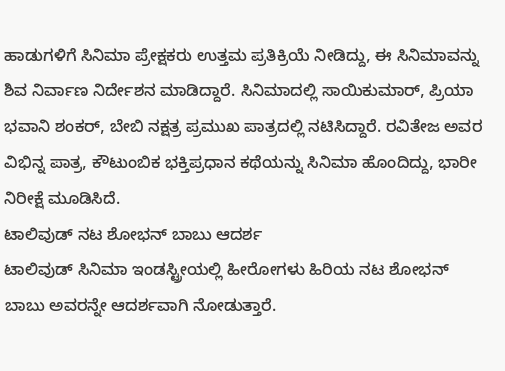ಹಾಡುಗಳಿಗೆ ಸಿನಿಮಾ ಪ್ರೇಕ್ಷಕರು ಉತ್ತಮ ಪ್ರತಿಕ್ರಿಯೆ ನೀಡಿದ್ದು, ಈ ಸಿನಿಮಾವನ್ನು ಶಿವ ನಿರ್ವಾಣ ನಿರ್ದೇಶನ ಮಾಡಿದ್ದಾರೆ. ಸಿನಿಮಾದಲ್ಲಿ ಸಾಯಿಕುಮಾರ್, ಪ್ರಿಯಾ ಭವಾನಿ ಶಂಕರ್, ಬೇಬಿ ನಕ್ಷತ್ರ ಪ್ರಮುಖ ಪಾತ್ರದಲ್ಲಿ ನಟಿಸಿದ್ದಾರೆ. ರವಿತೇಜ ಅವರ ವಿಭಿನ್ನ ಪಾತ್ರ, ಕೌಟುಂಬಿಕ ಭಕ್ತಿಪ್ರಧಾನ ಕಥೆಯನ್ನು ಸಿನಿಮಾ ಹೊಂದಿದ್ದು, ಭಾರೀ ನಿರೀಕ್ಷೆ ಮೂಡಿಸಿದೆ.
ಟಾಲಿವುಡ್ ನಟ ಶೋಭನ್ ಬಾಬು ಆದರ್ಶ
ಟಾಲಿವುಡ್ ಸಿನಿಮಾ ಇಂಡಸ್ಟ್ರೀಯಲ್ಲಿ ಹೀರೋಗಳು ಹಿರಿಯ ನಟ ಶೋಭನ್ ಬಾಬು ಅವರನ್ನೇ ಆದರ್ಶವಾಗಿ ನೋಡುತ್ತಾರೆ.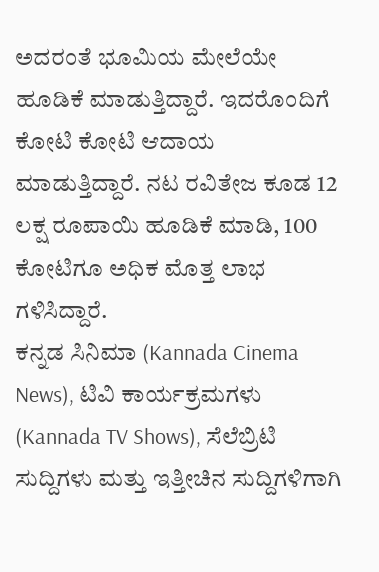ಅದರಂತೆ ಭೂಮಿಯ ಮೇಲೆಯೇ ಹೂಡಿಕೆ ಮಾಡುತ್ತಿದ್ದಾರೆ. ಇದರೊಂದಿಗೆ ಕೋಟಿ ಕೋಟಿ ಆದಾಯ ಮಾಡುತ್ತಿದ್ದಾರೆ. ನಟ ರವಿತೇಜ ಕೂಡ 12 ಲಕ್ಷ ರೂಪಾಯಿ ಹೂಡಿಕೆ ಮಾಡಿ, 100 ಕೋಟಿಗೂ ಅಧಿಕ ಮೊತ್ತ ಲಾಭ ಗಳಿಸಿದ್ದಾರೆ.
ಕನ್ನಡ ಸಿನಿಮಾ (Kannada Cinema News), ಟಿವಿ ಕಾರ್ಯಕ್ರಮಗಳು (Kannada TV Shows), ಸೆಲೆಬ್ರಿಟಿ ಸುದ್ದಿಗಳು ಮತ್ತು ಇತ್ತೀಚಿನ ಸುದ್ದಿಗಳಿಗಾಗಿ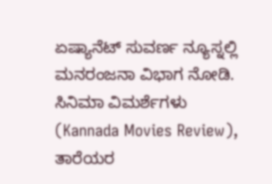ಏಷ್ಯಾನೆಟ್ ಸುವರ್ಣ ನ್ಯೂಸ್ನಲ್ಲಿ ಮನರಂಜನಾ ವಿಭಾಗ ನೋಡಿ. ಸಿನಿಮಾ ವಿಮರ್ಶೆಗಳು (Kannada Movies Review), ತಾರೆಯರ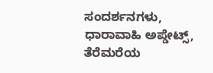ಸಂದರ್ಶನಗಳು, ಧಾರಾವಾಹಿ ಅಪ್ಡೇಟ್ಸ್, ತೆರೆಮರೆಯ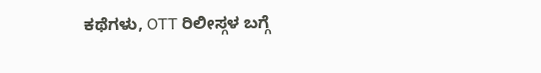ಕಥೆಗಳು, OTT ರಿಲೀಸ್ಗಳ ಬಗ್ಗೆ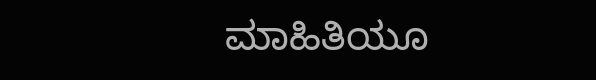ಮಾಹಿತಿಯೂ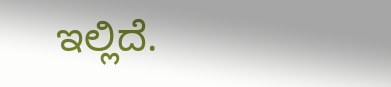ಇಲ್ಲಿದೆ.